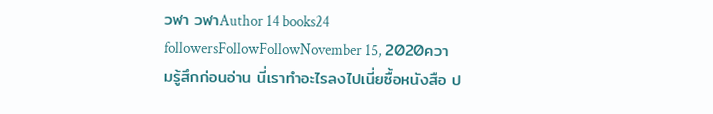วฬา วฬาAuthor 14 books24 followersFollowFollowNovember 15, 2020ความรู้สึกก่อนอ่าน นี่เราทำอะไรลงไปเนี่ยซื้อหนังสือ ป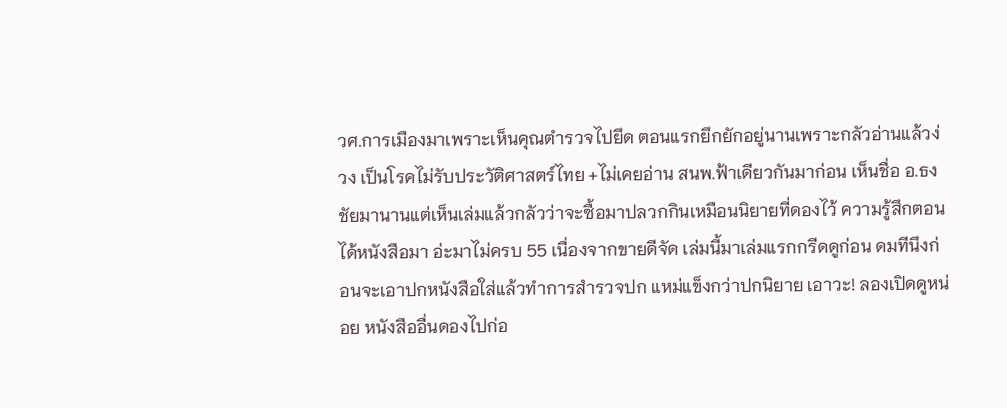วศ.การเมืองมาเพราะเห็นคุณตำรวจไปยึด ตอนแรกยึกยักอยู่นานเพราะกลัวอ่านแล้วง่วง เป็นโรคไม่รับประวัติศาสตร์ไทย +ไม่เคยอ่าน สนพ.ฟ้าเดียวกันมาก่อน เห็นชื่อ อ.ธงชัยมานานแต่เห็นเล่มแล้วกลัวว่าจะซื้อมาปลวกกินเหมือนนิยายที่ดองไว้ ความรู้สึกตอนได้หนังสือมา อ่ะมาไม่ครบ 55 เนื่องจากขายดีจัด เล่มนี้มาเล่มแรกกรีดดูก่อน ดมทีนึงก่อนจะเอาปกหนังสือใส่แล้วทำการสำรวจปก แหม่แข็งกว่าปกนิยาย เอาวะ! ลองเปิดดูหน่อย หนังสืออื่นดองไปก่อ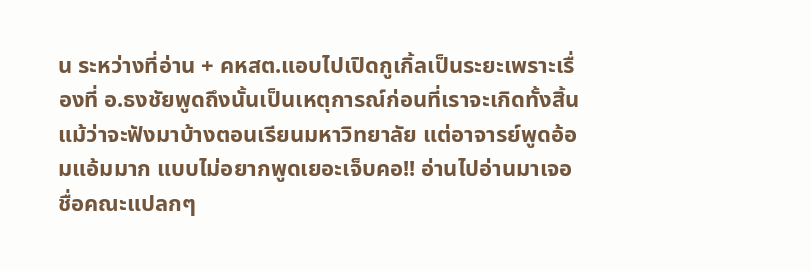น ระหว่างที่อ่าน + คหสต.แอบไปเปิดกูเกิ้ลเป็นระยะเพราะเรื่องที่ อ.ธงชัยพูดถึงนั้นเป็นเหตุการณ์ก่อนที่เราจะเกิดทั้งสิ้น แม้ว่าจะฟังมาบ้างตอนเรียนมหาวิทยาลัย แต่อาจารย์พูดอ้อมแอ้มมาก แบบไม่อยากพูดเยอะเจ็บคอ!! อ่านไปอ่านมาเจอชื่อคณะแปลกๆ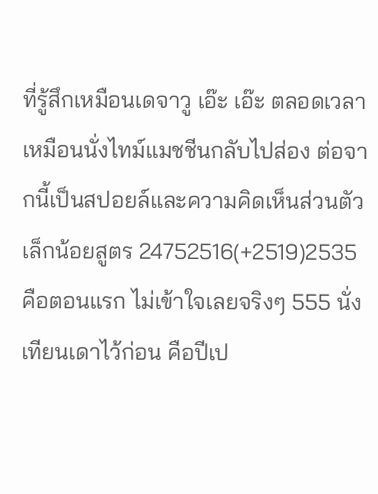ที่รู้สึกเหมือนเดจาวู เอ๊ะ เอ๊ะ ตลอดเวลาเหมือนนั่งไทม์แมชชีนกลับไปส่อง ต่อจากนี้เป็นสปอยล์และความคิดเห็นส่วนตัวเล็กน้อยสูตร 24752516(+2519)2535 คือตอนแรก ไม่เข้าใจเลยจริงๆ 555 นั่งเทียนเดาไว้ก่อน คือปีเป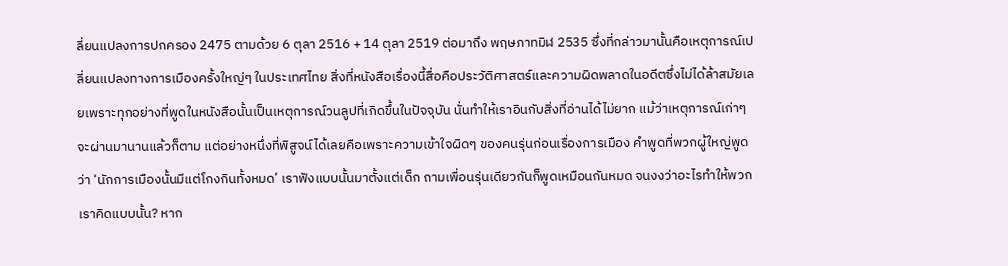ลี่ยนแปลงการปกครอง 2475 ตามด้วย 6 ตุลา 2516 + 14 ตุลา 2519 ต่อมาถึง พฤษภาทมิฬ 2535 ซึ่งที่กล่าวมานั้นคือเหตุการณ์เปลี่ยนแปลงทางการเมืองครั้งใหญ่ๆ ในประเทศไทย สิ่งที่หนังสือเรื่องนี้สื่อคือประวัติศาสตร์และความผิดพลาดในอดีตซึ่งไม่ได้ล้าสมัยเลยเพราะทุกอย่างที่พูดในหนังสือนั้นเป็นเหตุการณ์วนลูปที่เกิดขึ้นในปัจจุบัน นั่นทำให้เราอินกับสิ่งที่อ่านได้ไม่ยาก แม้ว่าเหตุการณ์เก่าๆ จะผ่านมานานแล้วก็ตาม แต่อย่างหนึ่งที่พิสูจน์ได้เลยคือเพราะความเข้าใจผิดๆ ของคนรุ่นก่อนเรื่องการเมือง คำพูดที่พวกผู้ใหญ่พูดว่า ‘นักการเมืองนั้นมีแต่โกงกินทั้งหมด’ เราฟังแบบนั้นมาตั้งแต่เด็ก ถามเพื่อนรุ่นเดียวกันก็พูดเหมือนกันหมด จนงงว่าอะไรทำให้พวกเราคิดแบบนั้น? หาก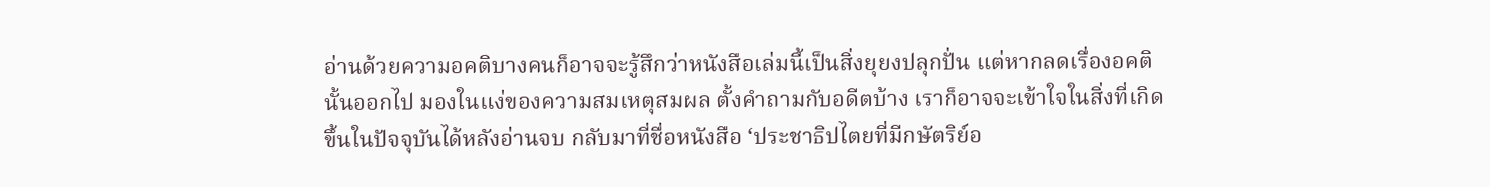อ่านด้วยความอคติบางคนก็อาจจะรู้สึกว่าหนังสือเล่มนี้เป็นสิ่งยุยงปลุกปั่น แต่หากลดเรื่องอคตินั้นออกไป มองในแง่ของความสมเหตุสมผล ตั้งคำถามกับอดีตบ้าง เราก็อาจจะเข้าใจในสิ่งที่เกิดขึ้นในปัจจุบันได้หลังอ่านจบ กลับมาที่ชื่อหนังสือ ‘ประชาธิปไตยที่มีกษัตริย์อ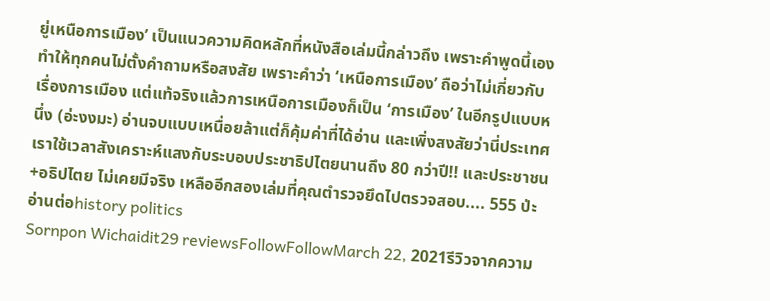ยู่เหนือการเมือง’ เป็นแนวความคิดหลักที่หนังสือเล่มนี้กล่าวถึง เพราะคำพูดนี้เองทำให้ทุกคนไม่ตั้งคำถามหรือสงสัย เพราะคำว่า ‘เหนือการเมือง’ ถือว่าไม่เกี่ยวกับเรื่องการเมือง แต่แท้จริงแล้วการเหนือการเมืองก็เป็น ‘การเมือง’ ในอีกรูปแบบหนึ่ง (อ่ะงงมะ) อ่านจบแบบเหนื่อยล้าแต่ก็คุ้มค่าที่ได้อ่าน และเพิ่งสงสัยว่านี่ประเทศเราใช้เวลาสังเคราะห์แสงกับระบอบประชาธิปไตยนานถึง 80 กว่าปี!! และประชาชน+อธิปไตย ไม่เคยมีจริง เหลืออีกสองเล่มที่คุณตำรวจยึดไปตรวจสอบ.... 555 ป่ะ อ่านต่อhistory politics
Sornpon Wichaidit29 reviewsFollowFollowMarch 22, 2021รีวิวจากความ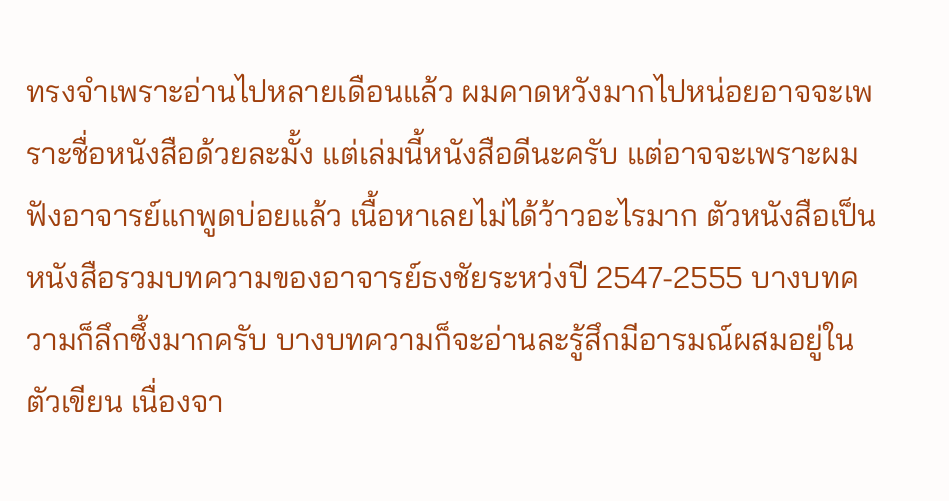ทรงจำเพราะอ่านไปหลายเดือนแล้ว ผมคาดหวังมากไปหน่อยอาจจะเพราะชื่อหนังสือด้วยละมั้ง แต่เล่มนี้หนังสือดีนะครับ แต่อาจจะเพราะผมฟังอาจารย์แกพูดบ่อยแล้ว เนื้อหาเลยไม่ได้ว้าวอะไรมาก ตัวหนังสือเป็นหนังสือรวมบทความของอาจารย์ธงชัยระหว่งปี 2547-2555 บางบทความก็ลึกซึ้งมากครับ บางบทความก็จะอ่านละรู้สึกมีอารมณ์ผสมอยู่ในตัวเขียน เนื่องจา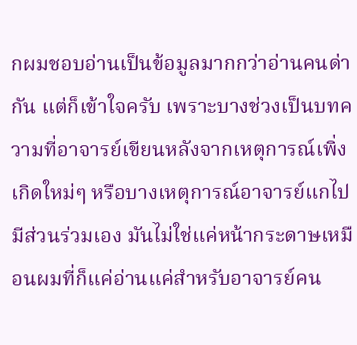กผมชอบอ่านเป็นข้อมูลมากกว่าอ่านคนด่ากัน แต่ก็เข้าใจครับ เพราะบางช่วงเป็นบทความที่อาจารย์เขียนหลังจากเหตุการณ์เพิ่งเกิดใหม่ๆ หรือบางเหตุการณ์อาจารย์แกไปมีส่วนร่วมเอง มันไม่ใช่แค่หน้ากระดาษเหมือนผมที่ก็แค่อ่านแค่สำหรับอาจารย์คน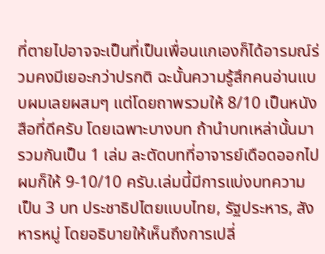ที่ตายไปอาจจะเป็นที่เป็นเพื่อนแกเองก็ได้อารมณ์ร่วมคงมีเยอะกว่าปรกติ ฉะนั้นความรู้สึกคนอ่านแบบผมเลยผสมๆ แต่โดยถาพรวมให้ 8/10 เป็นหนังสือที่ดีครับ โดยเฉพาะบางบท ถ้านำบทเหล่านั้นมารวมกันเป็น 1 เล่ม ละตัดบทที่อาจารย์เดือดออกไปผมก็ให้ 9-10/10 ครับ.เล่มนี้มีการแบ่งบทความเป็น 3 บท ประชาธิปไตยแบบไทย, รัฐประหาร, สังหารหมู่ โดยอธิบายให้เห็นถึงการเปลี่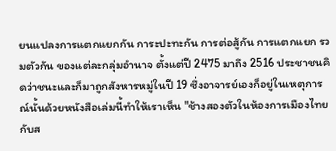ยนแปลงการแตกแยกกัน การะปะทะกัน การต่อสู้กัน การแตกแยก รวมตัวกัน ของแต่ละกลุ่มอำนาจ ตั้งแต่ปี 2475 มาถึง 2516 ประชาชนคิดว่าชนะและก็มาถูกสังหารหมู่ในปี 19 ซึ่งอาจารย์เองก็อยู่ในเหตุการณ์นั้นด้วยหนังสือเล่มนี้ทำให้เราเห็น "ช้างสองตัวในห้องการเมืองไทยกับส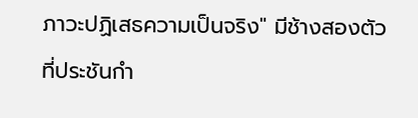ภาวะปฏิเสธความเป็นจริง" มีช้างสองตัวที่ประชันกำ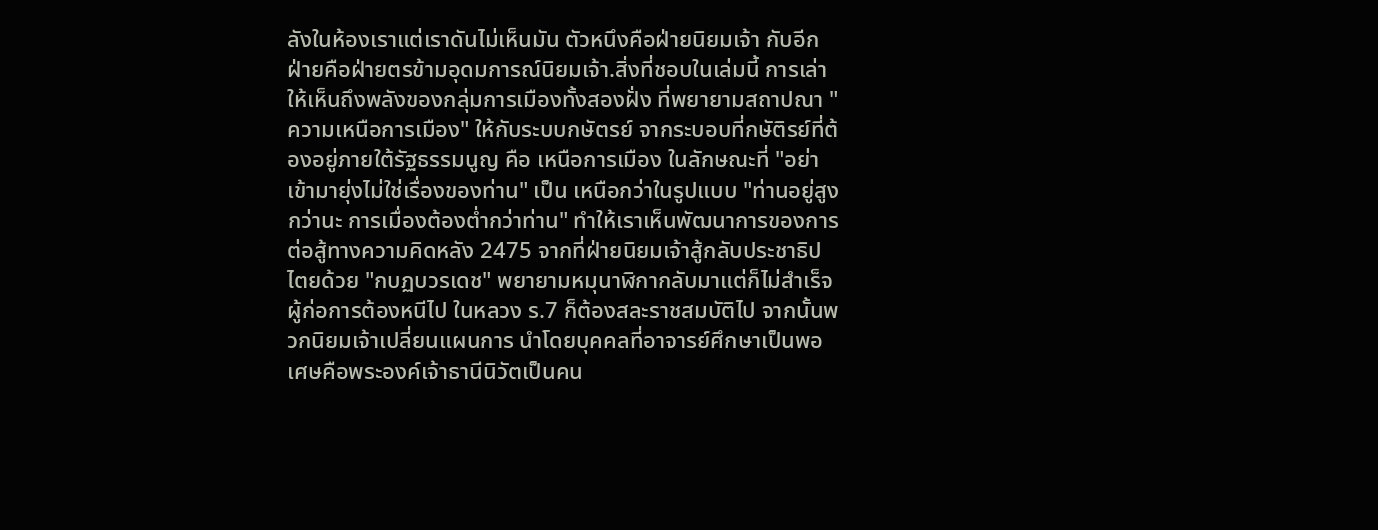ลังในห้องเราแต่เราดันไม่เห็นมัน ตัวหนึงคือฝ่ายนิยมเจ้า กับอีกฝ่ายคือฝ่ายตรข้ามอุดมการณ์นิยมเจ้า.สิ่งที่ชอบในเล่มนี้ การเล่าให้เห็นถึงพลังของกลุ่มการเมืองทั้งสองฝั่ง ที่พยายามสถาปณา "ความเหนือการเมือง" ให้กับระบบกษัตรย์ จากระบอบที่กษัติรย์ที่ต้องอยู่ภายใต้รัฐธรรมนูญ คือ เหนือการเมือง ในลักษณะที่ "อย่าเข้ามายุ่งไม่ใช่เรื่องของท่าน" เป็น เหนือกว่าในรูปแบบ "ท่านอยู่สูงกว่านะ การเมื่องต้องต่ำกว่าท่าน" ทำให้เราเห็นพัฒนาการของการต่อสู้ทางความคิดหลัง 2475 จากที่ฝ่ายนิยมเจ้าสู้กลับประชาธิปไตยด้วย "กบฏบวรเดช" พยายามหมุนาฬิกากลับมาแต่ก็ไม่สำเร็จ ผู้ก่อการต้องหนีไป ในหลวง ร.7 ก็ต้องสละราชสมบัติไป จากนั้นพวกนิยมเจ้าเปลี่ยนแผนการ นำโดยบุคคลที่อาจารย์ศึกษาเป็นพอเศษคือพระองค์เจ้าธานีนิวัตเป็นคน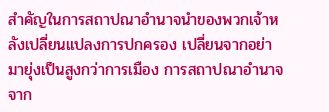สำคัญในการสถาปณาอำนาจนำของพวกเจ้าหลังเปลี่ยนแปลงการปกครอง เปลี่ยนจากอย่ามายุ่งเป็นสูงกว่าการเมือง การสถาปณาอำนาจ จาก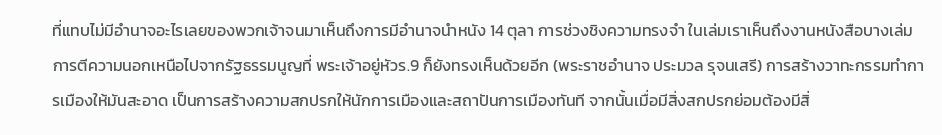ที่แทบไม่มีอำนาจอะไรเลยของพวกเจ้าจนมาเห็นถึงการมีอำนาจนำหนัง 14 ตุลา การช่วงชิงความทรงจำ ในเล่มเราเห็นถึงงานหนังสือบางเล่มการตีความนอกเหนือไปจากรัฐธรรมนูญที่ พระเจ้าอยู่หัวร.9 ก็ยังทรงเห็นด้วยอีก (พระราชอํานาจ ประมวล รุจนเสรี) การสร้างวาทะกรรมทำการเมืองให้มันสะอาด เป็นการสร้างความสกปรกให้นักการเมืองและสถาปันการเมืองทันที จากนั้นเมื่อมีสิ่งสกปรกย่อมต้องมีสิ่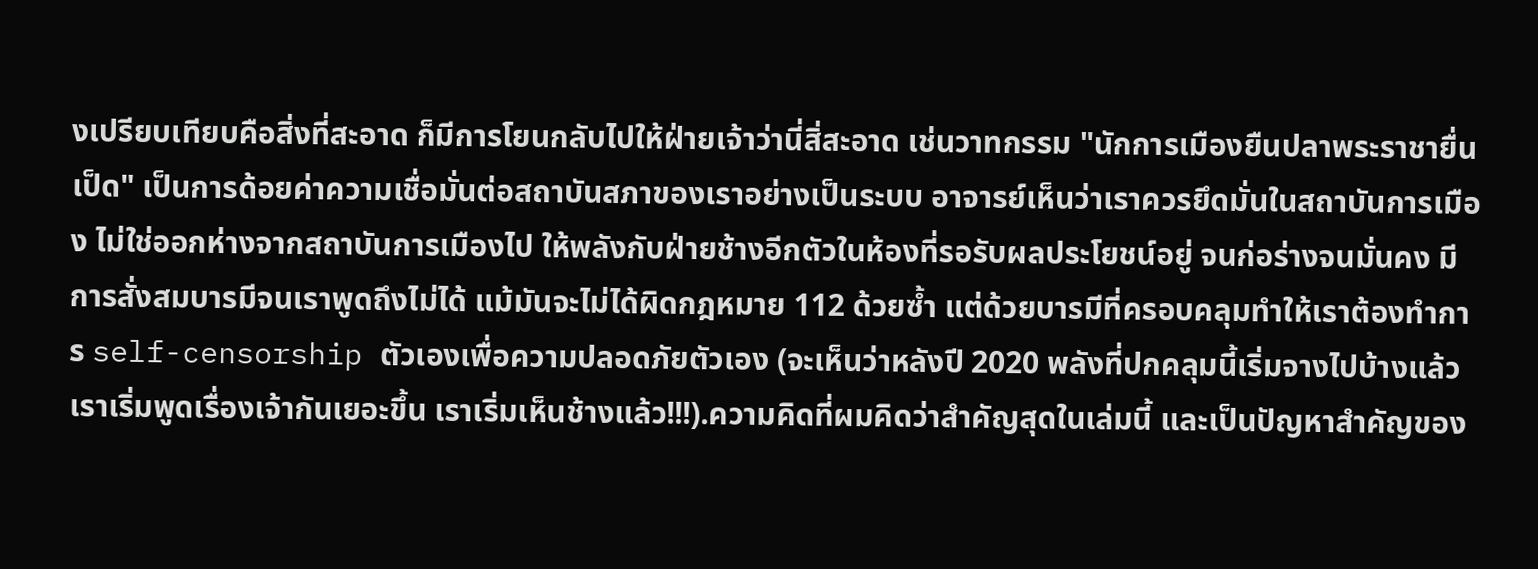งเปรียบเทียบคือสิ่งที่สะอาด ก็มีการโยนกลับไปให้ฝ่ายเจ้าว่านี่สิ่สะอาด เช่นวาทกรรม "นักการเมืองยืนปลาพระราชายื่นเป็ด" เป็นการด้อยค่าความเชื่อมั่นต่อสถาบันสภาของเราอย่างเป็นระบบ อาจารย์เห็นว่าเราควรยึดมั่นในสถาบันการเมือง ไม่ใช่ออกห่างจากสถาบันการเมืองไป ให้พลังกับฝ่ายช้างอีกตัวในห้องที่รอรับผลประโยชน์อยู่ จนก่อร่างจนมั่นคง มีการสั่งสมบารมีจนเราพูดถึงไม่ได้ แม้มันจะไม่ได้ผิดกฎหมาย 112 ด้วยซ้ำ แต่ด้วยบารมีที่ครอบคลุมทำให้เราต้องทำการ self-censorship ตัวเองเพื่อความปลอดภัยตัวเอง (จะเห็นว่าหลังปี 2020 พลังที่ปกคลุมนี้เริ่มจางไปบ้างแล้ว เราเริ่มพูดเรื่องเจ้ากันเยอะขึ้น เราเริ่มเห็นช้างแล้ว!!!).ความคิดที่ผมคิดว่าสำคัญสุดในเล่มนี้ และเป็นปัญหาสำคัญของ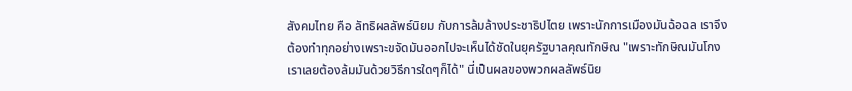สังคมไทย คือ ลัทธิผลลัพธ์นิยม กับการล้มล้างประชาธิปไตย เพราะนักการเมืองมันฉ้อฉล เราจึงต้องทำทุกอย่างเพราะขจัดมันออกไปจะเห็นได้ชัดในยุครัฐบาลคุณทักษิณ "เพราะทักษิณมันโกง เราเลยต้องล้มมันด้วยวิธีการใดๆก็ได้" นี่เป็นผลของพวกผลลัพธ์นิย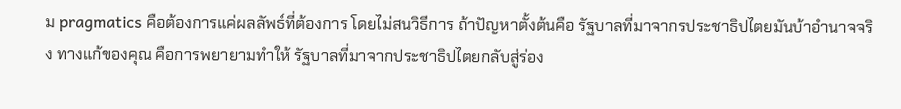ม pragmatics คือต้องการแค่ผลลัพธ์ที่ต้องการ โดยไม่สนวิธีการ ถ้าปัญหาตั้งต้นคือ รัฐบาลที่มาจากรประชาธิปไตยมันบ้าอำนาจจริง ทางแก้ของคุณ คือการพยายามทำให้ รัฐบาลที่มาจากประชาธิปไตยกลับสู่ร่อง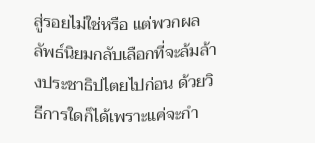สู่รอยไม่ใช่หรือ แต่พวกผลลัพธ์นิยมกลับเลือกที่จะล้มล้างประชาธิปไตยไปก่อน ด้วยวิธีการใดก็ได้เพราะแค่จะกำ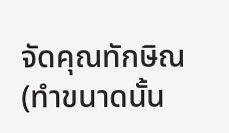จัดคุณทักษิณ(ทำขนาดนั้น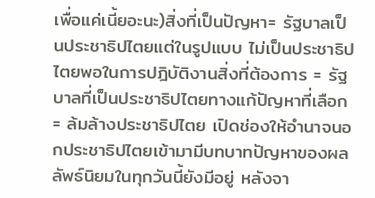เพื่อแค่เนี้ยอะนะ)สิ่งที่เป็นปัญหา= รัฐบาลเป็นประชาธิปไตยแต่ในรูปแบบ ไม่เป็นประชาธิปไตยพอในการปฎิบัติงานสิ่งที่ต้องการ = รัฐบาลที่เป็นประชาธิปไตยทางแก้ปัญหาที่เลือก = ล้มล้างประชาธิปไตย เปิดช่องให้อำนาจนอกประชาธิปไตยเข้ามามีบทบาทปัญหาของผลลัพธ์นิยมในทุกวันนี้ยังมีอยู่ หลังจา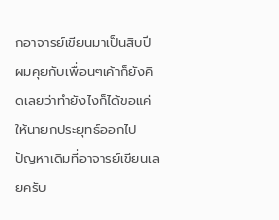กอาจารย์เขียนมาเป็นสิบปี ผมคุยกับเพื่อนๆเค้าก็ยังคิดเลยว่าทำยังไงก็ได้ขอแค่ให้นายกประยุทธ์ออกไป ปัญหาเดิมที่อาจารย์เขียนเลยครับ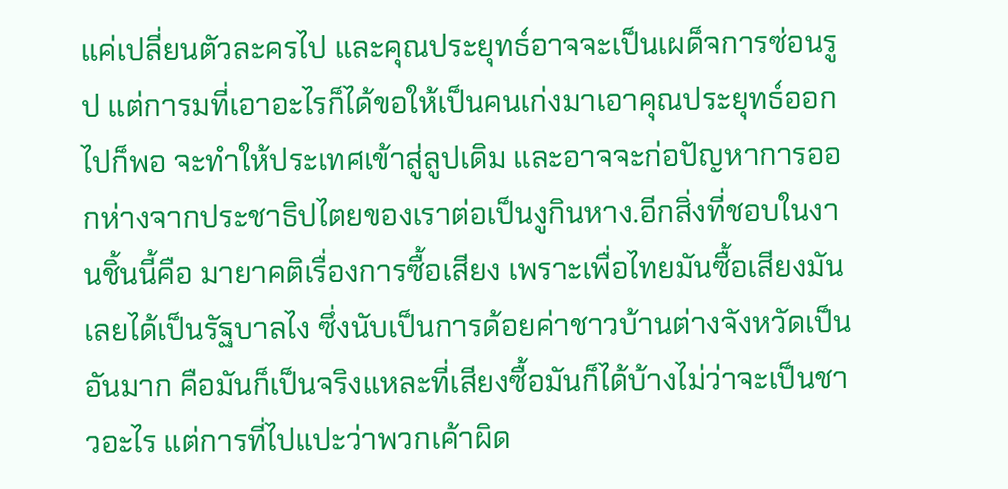แค่เปลี่ยนตัวละครไป และคุณประยุทธ์อาจจะเป็นเผด็จการซ่อนรูป แต่การมที่เอาอะไรก็ได้ขอให้เป็นคนเก่งมาเอาคุณประยุทธ์ออกไปก็พอ จะทำให้ประเทศเข้าสู่ลูปเดิม และอาจจะก่อปัญหาการออกห่างจากประชาธิปไตยของเราต่อเป็นงูกินหาง.อีกสิ่งที่ชอบในงานชิ้นนี้คือ มายาคติเรื่องการซื้อเสียง เพราะเพื่อไทยมันซื้อเสียงมันเลยได้เป็นรัฐบาลไง ซึ่งนับเป็นการด้อยค่าชาวบ้านต่างจังหวัดเป็นอันมาก คือมันก็เป็นจริงแหละที่เสียงซื้อมันก็ได้บ้างไม่ว่าจะเป็นชาวอะไร แต่การที่ไปแปะว่าพวกเค้าผิด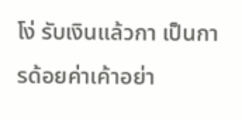โง่ รับเงินแล้วกา เป็นการด้อยค่าเค้าอย่า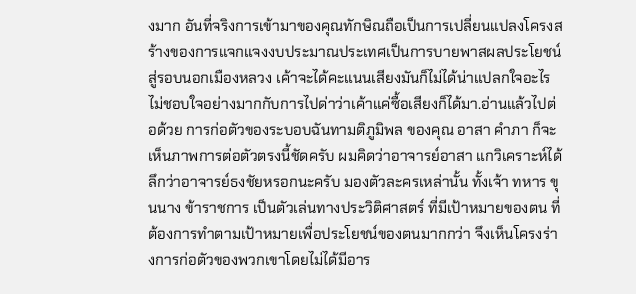งมาก อันที่จริงการเข้ามาของคุณทักษิณถือเป็นการเปลี่ยนแปลงโครงสร้างของการแจกแจงงบประมาณประเทศเป็นการบายพาสผลประโยชน์สู่รอบนอกเมืองหลวง เค้าจะได้คะแนนเสียงมันก็ไม่ได้น่าแปลกใจอะไร ไม่ชอบใจอย่างมากกับการไปด่าว่าเค้าแค่ซื้อเสียงก็ได้มา.อ่านแล้วไปต่อด้วย การก่อตัวของระบอบฉันทามติภูมิพล ของคุณ อาสา คำภา ก็จะเห็นภาพการต่อตัวตรงนี้ชัดครับ ผมคิดว่าอาจารย์อาสา แกวิเคราะห์ได้ลึกว่าอาจารย์ธงชัยหรอกนะครับ มองตัวละครเหล่านั้น ทั้งเจ้า ทหาร ขุนนาง ข้าราชการ เป็นตัวเล่นทางประวิติศาสตร์ ที่มีเป้าหมายของตน ที่ต้องการทำตามเป้าหมายเพื่อประโยชน์ของตนมากกว่า จึงเห็นโครงร่างการก่อตัวของพวกเขาโดยไม่ได้มีอาร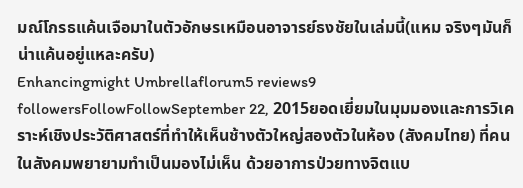มณ์โกรธแค้นเจือมาในตัวอักษรเหมือนอาจารย์ธงชัยในเล่มนี้(แหม จริงๆมันก็น่าแค้นอยู่แหละครับ)
Enhancingmight Umbrellaflorum5 reviews9 followersFollowFollowSeptember 22, 2015ยอดเยี่ยมในมุมมองและการวิเคราะห์เชิงประวัติศาสตร์ที่ทำให้เห็นช้างตัวใหญ่สองตัวในห้อง (สังคมไทย) ที่คนในสังคมพยายามทำเป็นมองไม่เห็น ด้วยอาการป่วยทางจิตแบ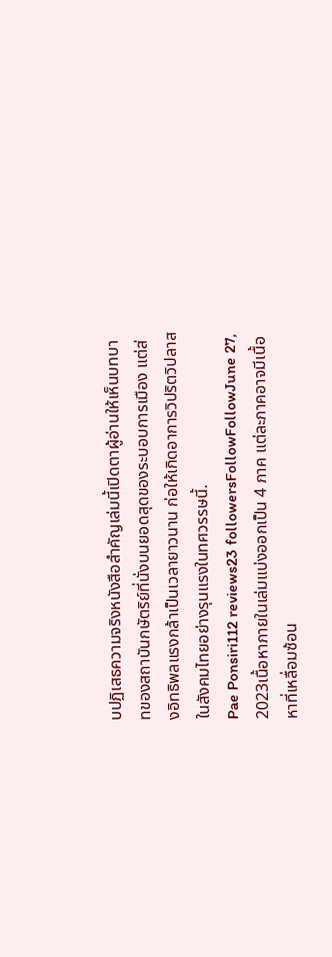บปฏิเสธความจริงหนังสือสำคัญเล่มนี้เปิดตาผู้อ่านให้เห็นบทบาทของสถาบันกษัตริย์ที่นั่งบนยอดสุดของระบอบการเมือง แต่ส่งอิทธิพลแรงกล้าเป็นเวลายาวนาน ก่อให้เกิดอาการวิปริตวิปลาสในสังคมไทยอย่างรุนแรงในทศวรรษนี้.
Pae Ponsiri112 reviews23 followersFollowFollowJune 27, 2023เนื้อหาภายในเล่มแบ่งออกเป็น 4 ภาค แต่ละภาคอาจมีเนื้อหาที่เหลื่อมซ้อน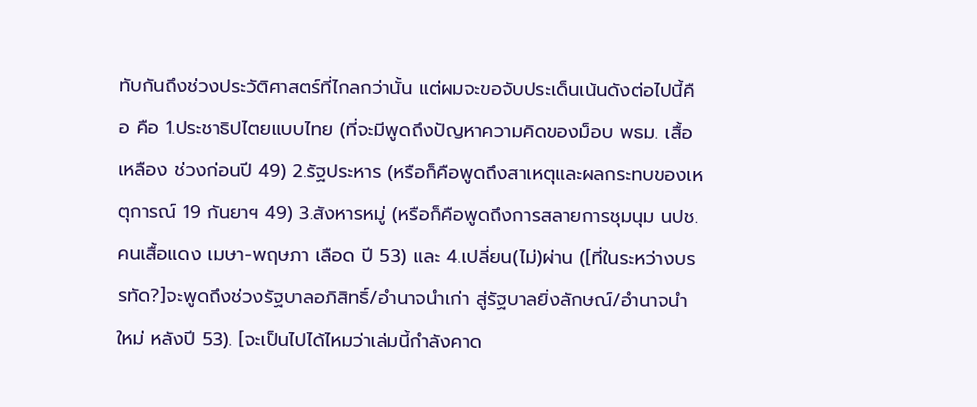ทับกันถึงช่วงประวัติศาสตร์ที่ไกลกว่านั้น แต่ผมจะขอจับประเด็นเน้นดังต่อไปนี้คือ คือ 1.ประชาธิปไตยแบบไทย (ที่จะมีพูดถึงปัญหาความคิดของม็อบ พธม. เสื้อเหลือง ช่วงก่อนปี 49) 2.รัฐประหาร (หรือก็คือพูดถึงสาเหตุและผลกระทบของเหตุการณ์ 19 กันยาฯ 49) 3.สังหารหมู่ (หรือก็คือพูดถึงการสลายการชุมนุม นปช. คนเสื้อแดง เมษา-พฤษภา เลือด ปี 53) และ 4.เปลี่ยน(ไม่)ผ่าน ([ที่ในระหว่างบรรทัด?]จะพูดถึงช่วงรัฐบาลอภิสิทธิ์/อำนาจนำเก่า สู่รัฐบาลยิ่งลักษณ์/อำนาจนำใหม่ หลังปี 53). [จะเป็นไปได้ไหมว่าเล่มนี้กำลังคาด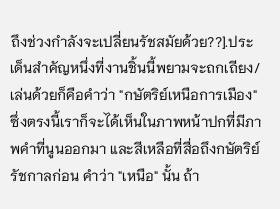ถึงช่วงกำลังจะเปลี่ยนรัชสมัยด้วย??].ประเด็นสำคัญหนึ่งที่งานชิ้นนี้พยามจะถกเถียง/เล่นด้วยก็คือคำว่า "กษัตริย์เหนือการเมือง" ซึ่งตรงนี้เราก็จะได้เห็นในภาพหน้าปกที่มีภาพคำที่นูนออกมา และสีเหลือที่สื่อถึงกษัตริย์รัชกาลก่อน คำว่า "เหนือ" นั้น ถ้า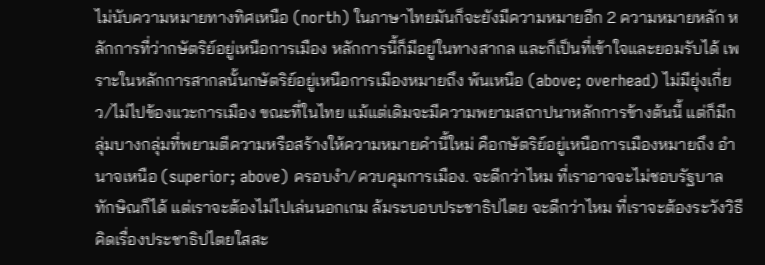ไม่นับความหมายทางทิศเหนือ (north) ในภาษาไทยมันก็จะยังมีความหมายอีก 2 ความหมายหลัก หลักการที่ว่ากษัตริย์อยู่เหนือการเมือง หลักการนี้ก็มีอยู่ในทางสากล และก็เป็นที่เข้าใจและยอมรับได้ เพราะในหลักการสากลนั้นกษัตริย์อยู่เหนือการเมืองหมายถึง พ้นเหนือ (above; overhead) ไม่มียุ่งเกี่ยว/ไม่ไปข้องแวะการเมือง ขณะที่ในไทย แม้แต่เดิมจะมีความพยามสถาปนาหลักการข้างต้นนี้ แต่ก็มีกลุ่มบางกลุ่มที่พยามตีความหรือสร้างให้ความหมายคำนี้ใหม่ คือกษัตริย์อยู่เหนือการเมืองหมายถึง อำนาจเหนือ (superior; above) ครอบงำ/ควบคุมการเมือง. จะดีกว่าไหม ที่เราอาจจะไม่ชอบรัฐบาลทักษิณก็ได้ แต่เราจะต้องไม่ไปเล่นนอกเกม ล้มระบอบประชาธิปไตย จะดีกว่าไหม ที่เราจะต้องระวังวิธีคิดเรื่องประชาธิปไตยใสสะ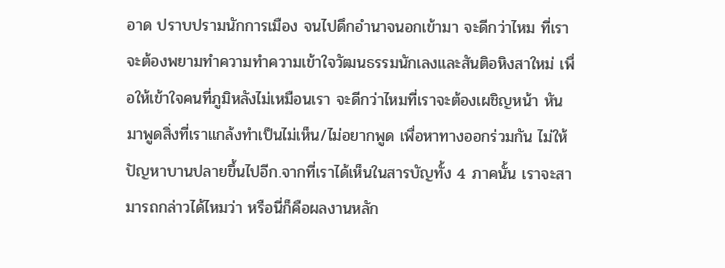อาด ปราบปรามนักการเมือง จนไปดึกอำนาจนอกเข้ามา จะดีกว่าไหม ที่เราจะต้องพยามทำความทำความเข้าใจวัฒนธรรมนักเลงและสันติอหิงสาใหม่ เพื่อให้เข้าใจคนที่ภูมิหลังไม่เหมือนเรา จะดีกว่าไหมที่เราจะต้องเผชิญหน้า หันมาพูดสิ่งที่เราแกล้งทำเป็นไม่เห็น/ไม่อยากพูด เพื่อหาทางออกร่วมกัน ไม่ให้ปัญหาบานปลายขึ้นไปอีก.จากที่เราได้เห็นในสารบัญทั้ง 4 ภาคนั้น เราจะสามารถกล่าวได้ไหมว่า หรือนี่ก็คือผลงานหลัก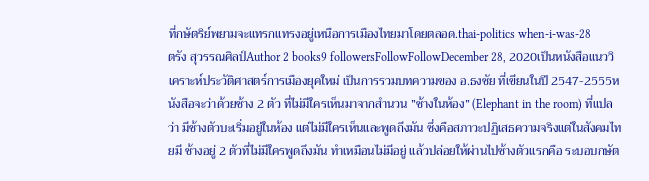ที่กษัตริย์พยามจะแทรกแทรงอยู่เหนือการเมืองไทยมาโดยตลอด.thai-politics when-i-was-28
ตรัง สุวรรณศิลป์Author 2 books9 followersFollowFollowDecember 28, 2020เป็นหนังสือแนววิเคราะห์ประวัติศาสตร์การเมืองยุคใหม่ เป็นการรวมบทความของ อ.ธงชัย ที่เขียนในปี 2547-2555หนังสือจะว่าด้วยช้าง 2 ตัว ที่ไม่มีใครเห็นมาจากสำนวน ”ช้างในห้อง” (Elephant in the room) ที่แปลว่า มีช้างตัวบะเริ่มอยู่ในห้อง แต่ไม่มีใครเห็นและพูดถึงมัน ซึ่งคือสภาวะปฏิเสธความจริงแต่ในสังคมไทยมี ช้างอยู่ 2 ตัวที่ไม่มีใครพูดถึงมัน ทำเหมือนไม่มีอยู่ แล้วปล่อยให้ผ่านไปช้างตัวแรกคือ ระบอบกษัต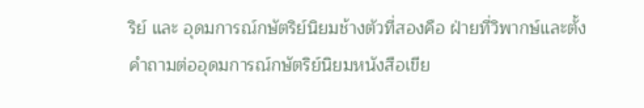ริย์ และ อุดมการณ์กษัตริย์นิยมช้างตัวที่สองคือ ฝ่ายที่วิพากษ์และตั้งคำถามต่ออุดมการณ์กษัตริย์นิยมหนังสือเขีย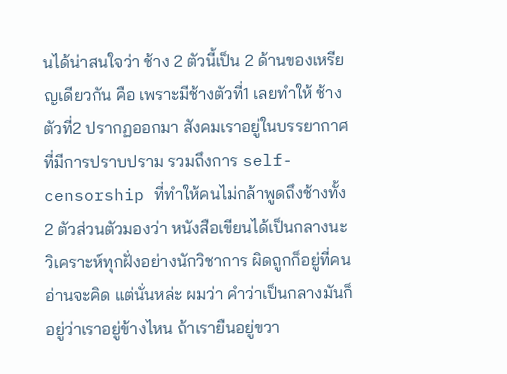นได้น่าสนใจว่า ช้าง 2 ตัวนี้เป็น 2 ด้านของเหรียญเดียวกัน คือ เพราะมีช้างตัวที่1 เลยทำให้ ช้างตัวที่2 ปรากฏออกมา สังคมเราอยู่ในบรรยากาศที่มีการปราบปราม รวมถึงการ self-censorship ที่ทำให้คนไม่กล้าพูดถึงช้างทั้ง 2 ตัวส่วนตัวมองว่า หนังสือเขียนได้เป็นกลางนะ วิเคราะห์ทุกฝั่งอย่างนักวิชาการ ผิดถูกก็อยู่ที่คนอ่านจะคิด แต่นั่นหล่ะ ผมว่า คำว่าเป็นกลางมันก็อยู่ว่าเราอยู่ข้างไหน ถ้าเรายืนอยู่ขวา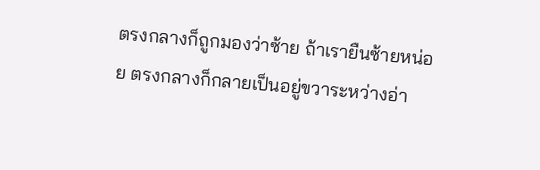ตรงกลางก็ถูกมองว่าซ้าย ถ้าเรายืนซ้ายหน่อย ตรงกลางก็กลายเป็นอยู่ขวาระหว่างอ่า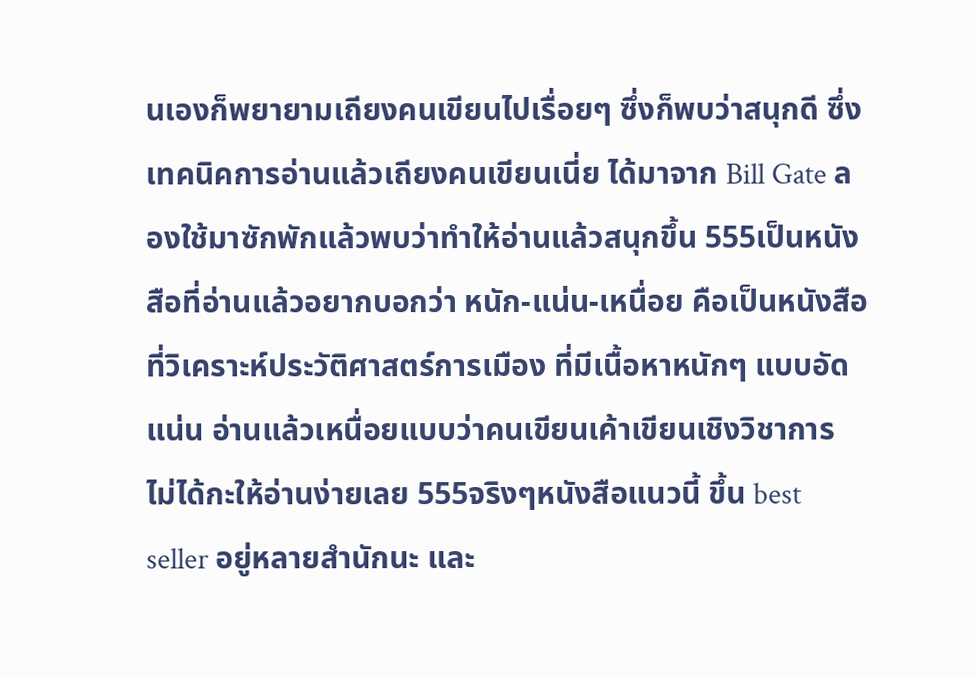นเองก็พยายามเถียงคนเขียนไปเรื่อยๆ ซึ่งก็พบว่าสนุกดี ซึ่งเทคนิคการอ่านแล้วเถียงคนเขียนเนี่ย ได้มาจาก Bill Gate ลองใช้มาซักพักแล้วพบว่าทำให้อ่านแล้วสนุกขึ้น 555เป็นหนังสือที่อ่านแล้วอยากบอกว่า หนัก-แน่น-เหนื่อย คือเป็นหนังสือที่วิเคราะห์ประวัติศาสตร์การเมือง ที่มีเนื้อหาหนักๆ แบบอัดแน่น อ่านแล้วเหนื่อยแบบว่าคนเขียนเค้าเขียนเชิงวิชาการ ไม่ได้กะให้อ่านง่ายเลย 555จริงๆหนังสือแนวนี้ ขึ้น best seller อยู่หลายสำนักนะ และ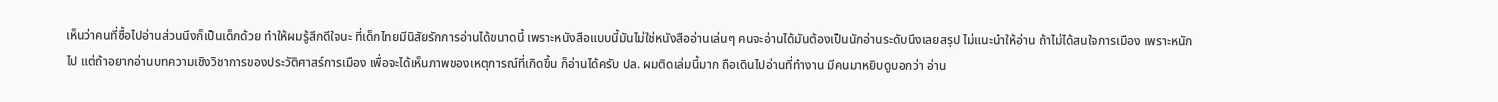เห็นว่าคนที่ซื้อไปอ่านส่วนนึงก็เป็นเด็กด้วย ทำให้ผมรู้สึกดีใจนะ ที่เด็กไทยมีนิสัยรักการอ่านได้ขนาดนี้ เพราะหนังสือแบบนี้มันไม่ใช่หนังสืออ่านเล่นๆ คนจะอ่านได้มันต้องเป็นนักอ่านระดับนึงเลยสรุป ไม่แนะนำให้อ่าน ถ้าไม่ได้สนใจการเมือง เพราะหนักไป แต่ถ้าอยากอ่านบทความเชิงวิชาการของประวัติศาสร์การเมือง เพื่อจะได้เห็นภาพของเหตุการณ์ที่เกิดขึ้น ก็อ่านได้ครับ ปล. ผมติดเล่มนี้มาก ถือเดินไปอ่านที่ทำงาน มีคนมาหยิบดูบอกว่า อ่าน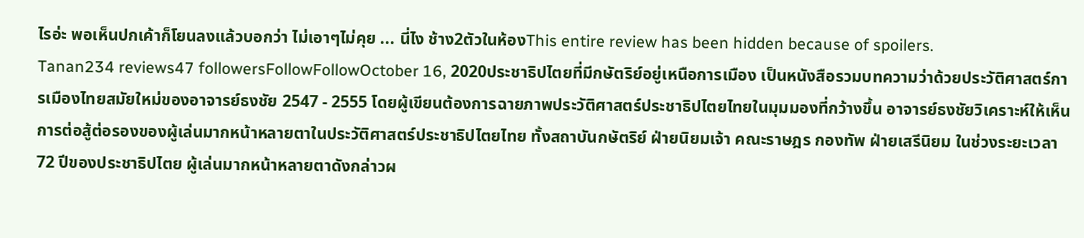ไรอ่ะ พอเห็นปกเค้าก็โยนลงแล้วบอกว่า ไม่เอาๆไม่คุย ... นี่ไง ช้าง2ตัวในห้องThis entire review has been hidden because of spoilers.
Tanan234 reviews47 followersFollowFollowOctober 16, 2020ประชาธิปไตยที่มีกษัตริย์อยู่เหนือการเมือง เป็นหนังสือรวมบทความว่าด้วยประวัติศาสตร์การเมืองไทยสมัยใหม่ของอาจารย์ธงชัย 2547 - 2555 โดยผู้เขียนต้องการฉายภาพประวัติศาสตร์ประชาธิปไตยไทยในมุมมองที่กว้างขึ้น อาจารย์ธงชัยวิเคราะห์ให้เห็นการต่อสู้ต่อรองของผู้เล่นมากหน้าหลายตาในประวัติศาสตร์ประชาธิปไตยไทย ทั้งสถาบันกษัตริย์ ฝ่ายนิยมเจ้า คณะราษฎร กองทัพ ฝ่ายเสรีนิยม ในช่วงระยะเวลา 72 ปีของประชาธิปไตย ผู้เล่นมากหน้าหลายตาดังกล่าวผ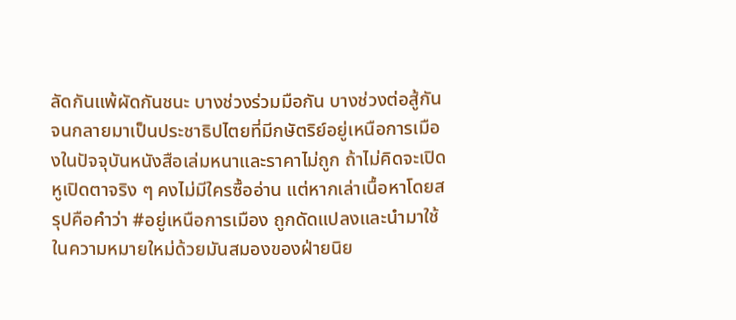ลัดกันแพ้ผัดกันชนะ บางช่วงร่วมมือกัน บางช่วงต่อสู้กัน จนกลายมาเป็นประชาธิปไตยที่มีกษัตริย์อยู่เหนือการเมืองในปัจจุบันหนังสือเล่มหนาและราคาไม่ถูก ถ้าไม่คิดจะเปิดหูเปิดตาจริง ๆ คงไม่มีใครซื้ออ่าน แต่หากเล่าเนื้อหาโดยสรุปคือคำว่า #อยู่เหนือการเมือง ถูกดัดแปลงและนำมาใช้ในความหมายใหม่ด้วยมันสมองของฝ่ายนิย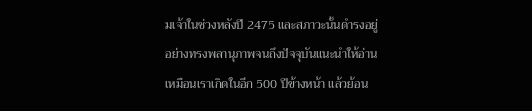มเจ้าในช่วงหลังปี 2475 และสภาวะนั้นดำรงอยู่อย่างทรงพลานุภาพจนถึงปัจจุบันแนะนำให้อ่านเหมือนเราเกิดในอีก 500 ปีข้างหน้า แล้วย้อน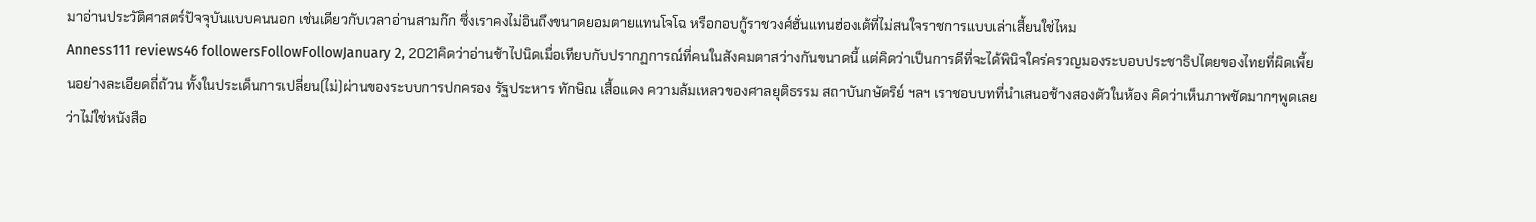มาอ่านประวัติศาสตร์ปัจจุบันแบบคนนอก เช่นเดียวกับเวลาอ่านสามก๊ก ซึ่งเราคงไม่อินถึงขนาดยอมตายแทนโจโฉ หรือกอบกู้ราชวงศ์ฮั่นแทนฮ่องเต้ที่ไม่สนใจราชการแบบเล่าเสี้ยนใช่ไหม
Anness111 reviews46 followersFollowFollowJanuary 2, 2021คิดว่าอ่านช้าไปนิดเมื่อเทียบกับปรากฏการณ์ที่คนในสังคมตาสว่างกันขนาดนี้ แต่คิดว่าเป็นการดีที่จะได้พินิจใคร่ครวญมองระบอบประชาธิปไตยของไทยที่ผิดเพี้ยนอย่างละเอียดถี่ถ้วน ทั้งในประเด็นการเปลี่ยน(ไม่)ผ่านของระบบการปกครอง รัฐประหาร ทักษิณ เสื้อแดง ความล้มเหลวของศาลยุติธรรม สถาบันกษัตริย์ ฯลฯ เราชอบบทที่นำเสนอช้างสองตัวในห้อง คิดว่าเห็นภาพชัดมากๆพูดเลยว่าไม่ใช่หนังสือ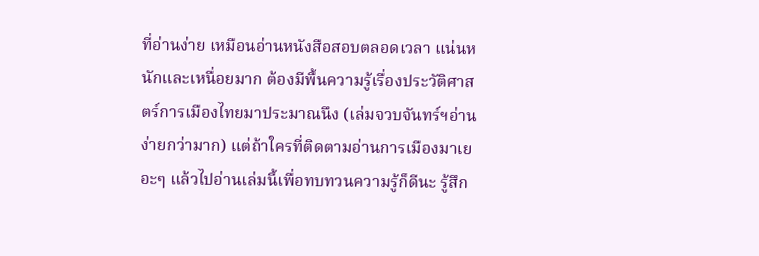ที่อ่านง่าย เหมือนอ่านหนังสือสอบตลอดเวลา แน่นหนักและเหนื่อยมาก ต้องมีพื้นความรู้เรื่องประวัติศาสตร์การเมืองไทยมาประมาณนึง (เล่มจวบจันทร์ฯอ่านง่ายกว่ามาก) แต่ถ้าใครที่ติดตามอ่านการเมืองมาเยอะๆ แล้วไปอ่านเล่มนี้เพื่อทบทวนความรู้ก็ดีนะ รู้สึก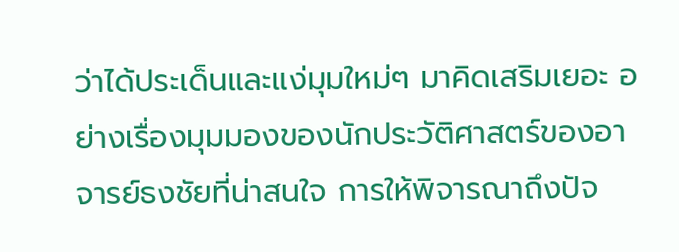ว่าได้ประเด็นและแง่มุมใหม่ๆ มาคิดเสริมเยอะ อย่างเรื่องมุมมองของนักประวัติศาสตร์ของอาจารย์ธงชัยที่น่าสนใจ การให้พิจารณาถึงปัจ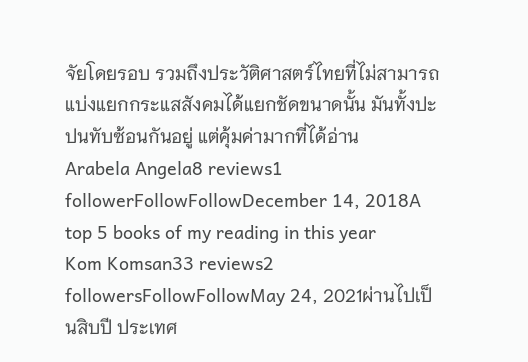จัยโดยรอบ รวมถึงประวัติศาสตร์ไทยที่ไม่สามารถแบ่งแยกกระแสสังคมได้แยกชัดขนาดนั้น มันทั้งปะปนทับซ้อนกันอยู่ แต่คุ้มค่ามากที่ได้อ่าน
Arabela Angela8 reviews1 followerFollowFollowDecember 14, 2018A top 5 books of my reading in this year
Kom Komsan33 reviews2 followersFollowFollowMay 24, 2021ผ่านไปเป็นสิบปี ประเทศ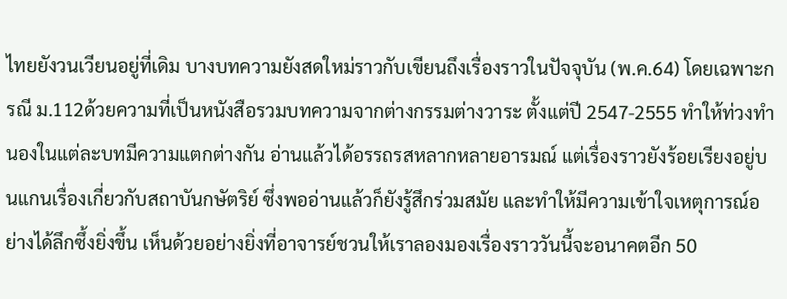ไทยยังวนเวียนอยู่ที่เดิม บางบทความยังสดใหม่ราวกับเขียนถึงเรื่องราวในปัจจุบัน (พ.ค.64) โดยเฉพาะกรณี ม.112ด้วยความที่เป็นหนังสือรวมบทความจากต่างกรรมต่างวาระ ตั้งแต่ปี 2547-2555 ทำให้ท่วงทำนองในแต่ละบทมีความแตกต่างกัน อ่านแล้วได้อรรถรสหลากหลายอารมณ์ แต่เรื่องราวยังร้อยเรียงอยู่บนแกนเรื่องเกี่ยวกับสถาบันกษัตริย์ ซึ่งพออ่านแล้วก็ยังรู้สึกร่วมสมัย และทำให้มีความเข้าใจเหตุการณ์อย่างได้ลึกซึ้งยิ่งขึ้น เห็นด้วยอย่างยิ่งที่อาจารย์ชวนให้เราลองมองเรื่องราววันนี้จะอนาคตอีก 50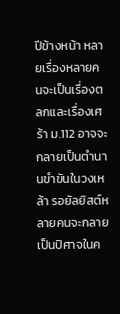ปีข้างหน้า หลายเรื่องหลายคนจะเป็นเรื่องตลกและเรื่องเศร้า ม.112 อาจจะกลายเป็นตำนานขำขันในวงเหล้า รอยัลยิสต์หลายคนจะกลายเป็นปิศาจในค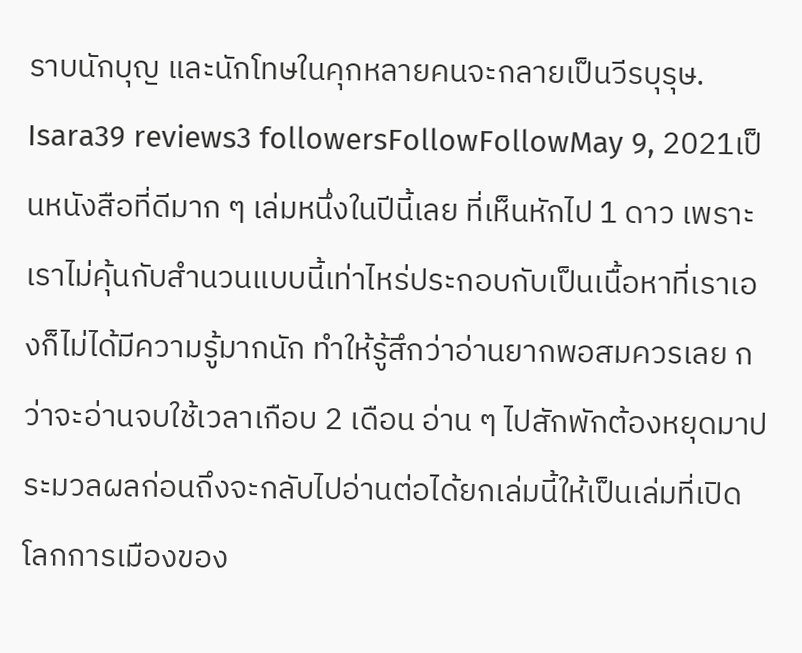ราบนักบุญ และนักโทษในคุกหลายคนจะกลายเป็นวีรบุรุษ.
Isara39 reviews3 followersFollowFollowMay 9, 2021เป็นหนังสือที่ดีมาก ๆ เล่มหนึ่งในปีนี้เลย ที่เห็นหักไป 1 ดาว เพราะเราไม่คุ้นกับสำนวนแบบนี้เท่าไหร่ประกอบกับเป็นเนื้อหาที่เราเองก็ไม่ได้มีความรู้มากนัก ทำให้รู้สึกว่าอ่านยากพอสมควรเลย กว่าจะอ่านจบใช้เวลาเกือบ 2 เดือน อ่าน ๆ ไปสักพักต้องหยุดมาประมวลผลก่อนถึงจะกลับไปอ่านต่อได้ยกเล่มนี้ให้เป็นเล่มที่เปิดโลกการเมืองของ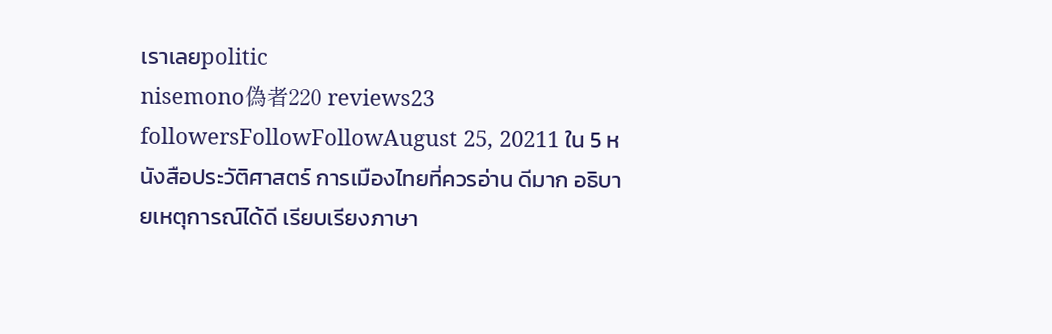เราเลยpolitic
nisemono偽者220 reviews23 followersFollowFollowAugust 25, 20211 ใน 5 หนังสือประวัติศาสตร์ การเมืองไทยที่ควรอ่าน ดีมาก อธิบายเหตุการณ์ได้ดี เรียบเรียงภาษา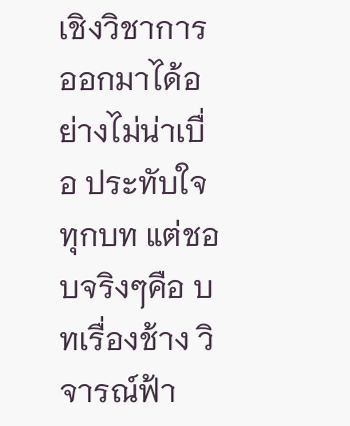เชิงวิชาการออกมาได้อย่างไม่น่าเบื่อ ประทับใจทุกบท แต่ชอบจริงๆคือ บทเรื่องช้าง วิจารณ์ฟ้า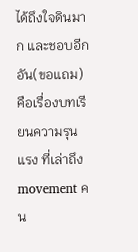ได้ถึงใจดินมาก และชอบอีกอัน(ขอแถม) คือเรื่องบทเรียนความรุนแรง ที่เล่าถึง movement คน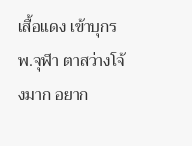เสื้อแดง เข้าบุกรพ.จุฬา ตาสว่างโจ้งมาก อยาก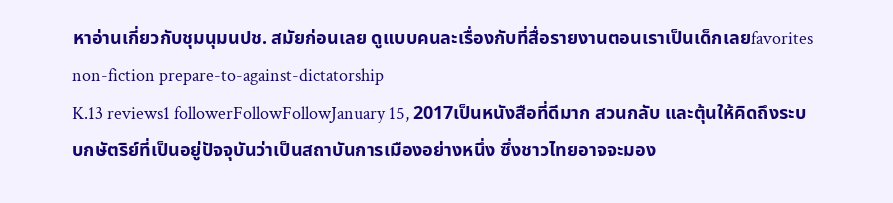หาอ่านเกี่ยวกับชุมนุมนปช. สมัยก่อนเลย ดูแบบคนละเรื่องกับที่สื่อรายงานตอนเราเป็นเด็กเลยfavorites non-fiction prepare-to-against-dictatorship
K.13 reviews1 followerFollowFollowJanuary 15, 2017เป็นหนังสือที่ดีมาก สวนกลับ และตุ้นให้คิดถึงระบบกษัตริย์ที่เป็นอยู่ปัจจุบันว่าเป็นสถาบันการเมืองอย่างหนึ่ง ซึ่งชาวไทยอาจจะมอง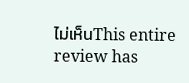ไม่เห็นThis entire review has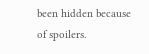been hidden because of spoilers.